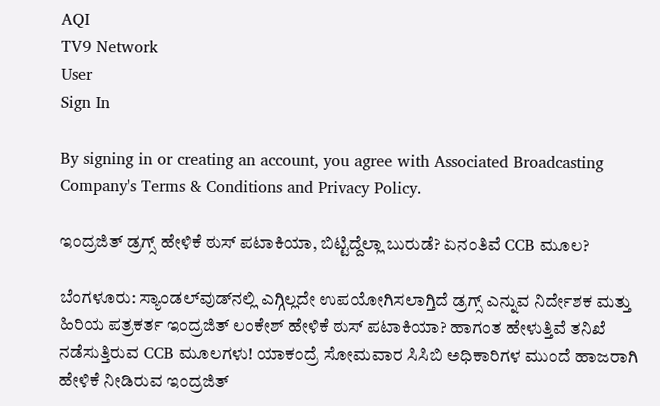AQI
TV9 Network
User
Sign In

By signing in or creating an account, you agree with Associated Broadcasting Company's Terms & Conditions and Privacy Policy.

ಇಂದ್ರಜಿತ್‌‌ ಡ್ರಗ್ಸ್‌ ಹೇಳಿಕೆ ಠುಸ್ ಪಟಾಕಿಯಾ, ಬಿಟ್ಟಿದ್ದೆಲ್ಲಾ ಬುರುಡೆ? ಏನಂತಿವೆ CCB ಮೂಲ?

ಬೆಂಗಳೂರು: ಸ್ಯಾಂಡಲ್‌ವುಡ್‌ನಲ್ಲಿ ಎಗ್ಗಿಲ್ಲದೇ ಉಪಯೋಗಿಸಲಾಗ್ತಿದೆ ಡ್ರಗ್ಸ್‌ ಎನ್ನುವ ನಿರ್ದೇಶಕ ಮತ್ತು ಹಿರಿಯ ಪತ್ರಕರ್ತ ಇಂದ್ರಜಿತ್‌ ಲಂಕೇಶ್‌ ಹೇಳಿಕೆ ಠುಸ್‌ ಪಟಾಕಿಯಾ? ಹಾಗಂತ ಹೇಳುತ್ತಿವೆ ತನಿಖೆ ನಡೆಸುತ್ತಿರುವ CCB ಮೂಲಗಳು! ಯಾಕಂದ್ರೆ ಸೋಮವಾರ ಸಿಸಿಬಿ ಅಧಿಕಾರಿಗಳ ಮುಂದೆ ಹಾಜರಾಗಿ ಹೇಳಿಕೆ ನೀಡಿರುವ ಇಂದ್ರಜಿತ್‌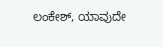ಲಂಕೇಶ್‌, ಯಾವುದೇ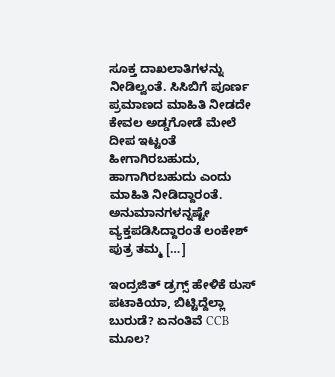ಸೂಕ್ತ ದಾಖಲಾತಿಗಳನ್ನು ನೀಡಿಲ್ವಂತೆ. ಸಿಸಿಬಿಗೆ ಪೂರ್ಣ ಪ್ರಮಾಣದ ಮಾಹಿತಿ ನೀಡದೇ ಕೇವಲ ಅಡ್ಡಗೋಡೆ ಮೇಲೆ ದೀಪ ಇಟ್ಟಂತೆ ಹೀಗಾಗಿರಬಹುದು, ಹಾಗಾಗಿರಬಹುದು ಎಂದು ಮಾಹಿತಿ ನೀಡಿದ್ದಾರಂತೆ. ಅನುಮಾನಗಳನ್ನಷ್ಟೇ ವ್ಯಕ್ತಪಡಿಸಿದ್ದಾರಂತೆ ಲಂಕೇಶ್ ಪುತ್ರ ತಮ್ಮ […]

ಇಂದ್ರಜಿತ್‌‌ ಡ್ರಗ್ಸ್‌ ಹೇಳಿಕೆ ಠುಸ್ ಪಟಾಕಿಯಾ, ಬಿಟ್ಟಿದ್ದೆಲ್ಲಾ ಬುರುಡೆ? ಏನಂತಿವೆ CCB ಮೂಲ?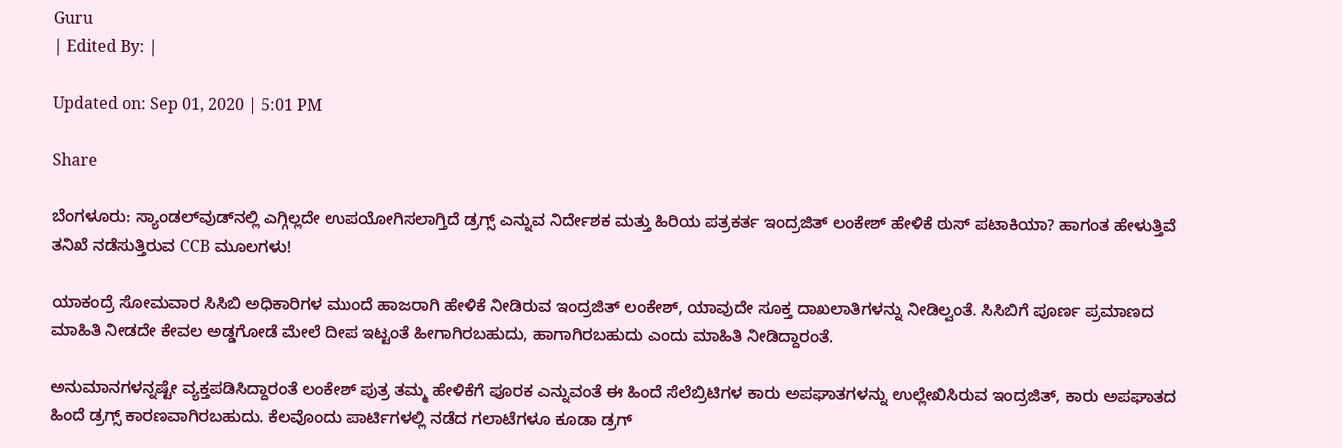Guru
| Edited By: |

Updated on: Sep 01, 2020 | 5:01 PM

Share

ಬೆಂಗಳೂರು: ಸ್ಯಾಂಡಲ್‌ವುಡ್‌ನಲ್ಲಿ ಎಗ್ಗಿಲ್ಲದೇ ಉಪಯೋಗಿಸಲಾಗ್ತಿದೆ ಡ್ರಗ್ಸ್‌ ಎನ್ನುವ ನಿರ್ದೇಶಕ ಮತ್ತು ಹಿರಿಯ ಪತ್ರಕರ್ತ ಇಂದ್ರಜಿತ್‌ ಲಂಕೇಶ್‌ ಹೇಳಿಕೆ ಠುಸ್‌ ಪಟಾಕಿಯಾ? ಹಾಗಂತ ಹೇಳುತ್ತಿವೆ ತನಿಖೆ ನಡೆಸುತ್ತಿರುವ CCB ಮೂಲಗಳು!

ಯಾಕಂದ್ರೆ ಸೋಮವಾರ ಸಿಸಿಬಿ ಅಧಿಕಾರಿಗಳ ಮುಂದೆ ಹಾಜರಾಗಿ ಹೇಳಿಕೆ ನೀಡಿರುವ ಇಂದ್ರಜಿತ್‌ ಲಂಕೇಶ್‌, ಯಾವುದೇ ಸೂಕ್ತ ದಾಖಲಾತಿಗಳನ್ನು ನೀಡಿಲ್ವಂತೆ. ಸಿಸಿಬಿಗೆ ಪೂರ್ಣ ಪ್ರಮಾಣದ ಮಾಹಿತಿ ನೀಡದೇ ಕೇವಲ ಅಡ್ಡಗೋಡೆ ಮೇಲೆ ದೀಪ ಇಟ್ಟಂತೆ ಹೀಗಾಗಿರಬಹುದು, ಹಾಗಾಗಿರಬಹುದು ಎಂದು ಮಾಹಿತಿ ನೀಡಿದ್ದಾರಂತೆ.

ಅನುಮಾನಗಳನ್ನಷ್ಟೇ ವ್ಯಕ್ತಪಡಿಸಿದ್ದಾರಂತೆ ಲಂಕೇಶ್ ಪುತ್ರ ತಮ್ಮ ಹೇಳಿಕೆಗೆ ಪೂರಕ ಎನ್ನುವಂತೆ ಈ ಹಿಂದೆ ಸೆಲೆಬ್ರಿಟಿಗಳ ಕಾರು ಅಪಘಾತಗಳನ್ನು ಉಲ್ಲೇಖಿಸಿರುವ ಇಂದ್ರಜಿತ್‌, ಕಾರು ಅಪಘಾತದ ಹಿಂದೆ ಡ್ರಗ್ಸ್ ಕಾರಣವಾಗಿರಬಹುದು. ಕೆಲವೊಂದು ಪಾರ್ಟಿಗಳಲ್ಲಿ ನಡೆದ ಗಲಾಟೆಗಳೂ ಕೂಡಾ ಡ್ರಗ್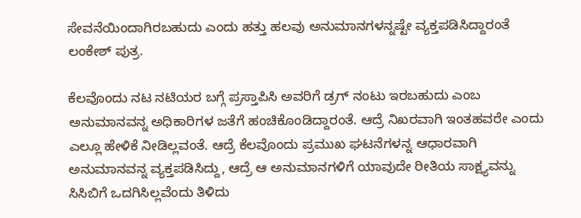ಸೇವನೆಯಿಂದಾಗಿರಬಹುದು ಎಂದು ಹತ್ತು ಹಲವು ಅನುಮಾನಗಳನ್ನಷ್ಟೇ ವ್ಯಕ್ತಪಡಿಸಿದ್ದಾರಂತೆ ಲಂಕೇಶ್ ಪುತ್ರ.

ಕೆಲವೊಂದು ನಟ ನಟಿಯರ ಬಗ್ಗೆ ಪ್ರಸ್ತಾಪಿಸಿ ಅವರಿಗೆ ಡ್ರಗ್ ನಂಟು ಇರಬಹುದು ಎಂಬ ಅನುಮಾನವನ್ನ ಅಧಿಕಾರಿಗಳ ಜತೆಗೆ ಹಂಚಿಕೊಂಡಿದ್ದಾರಂತೆ. ಆದ್ರೆ ನಿಖರವಾಗಿ ಇಂತಹವರೇ ಎಂದು ಎಲ್ಲೂ ಹೇಳಿಕೆ ನೀಡಿಲ್ಲವಂತೆ. ಆದ್ರೆ ಕೆಲವೊಂದು ಪ್ರಮುಖ ಘಟನೆಗಳನ್ನ ಆಧಾರವಾಗಿ ಅನುಮಾನವನ್ನ ವ್ಯಕ್ತಪಡಿಸಿದ್ದು, ಆದ್ರೆ ಆ ಅನುಮಾನಗಳಿಗೆ ಯಾವುದೇ ರೀತಿಯ ಸಾಕ್ಷ್ಯವನ್ನು ಸಿಸಿಬಿಗೆ ಒದಗಿಸಿಲ್ಲವೆಂದು ತಿಳಿದು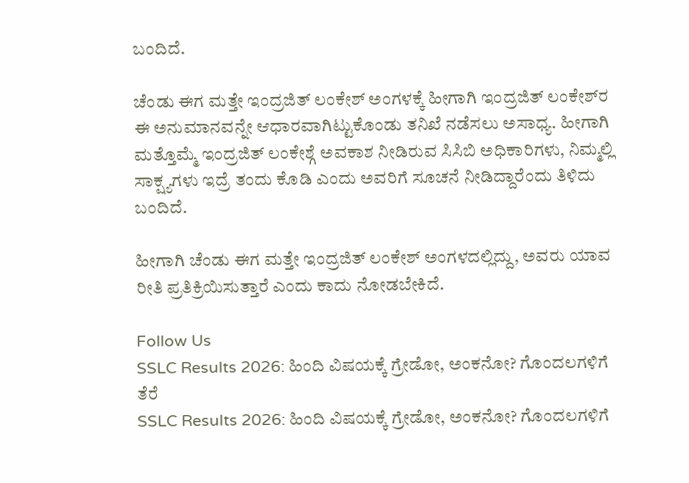ಬಂದಿದೆ.

ಚೆಂಡು ಈಗ ಮತ್ತೇ ಇಂದ್ರಜಿತ್‌ ಲಂಕೇಶ್‌ ಅಂಗಳಕ್ಕೆ ಹೀಗಾಗಿ ಇಂದ್ರಜಿತ್‌ ಲಂಕೇಶ್‌ರ ಈ ಅನುಮಾನವನ್ನೇ ಆಧಾರವಾಗಿಟ್ಟುಕೊಂಡು ತನಿಖೆ ನಡೆಸಲು ಅಸಾಧ್ಯ. ಹೀಗಾಗಿ ಮತ್ತೊಮ್ಮೆ ಇಂದ್ರಜಿತ್‌ ಲಂಕೇಶ್ಗೆ ಅವಕಾಶ ನೀಡಿರುವ ಸಿಸಿಬಿ ಅಧಿಕಾರಿಗಳು, ನಿಮ್ಮಲ್ಲಿ ಸಾಕ್ಷ್ಯಗಳು ಇದ್ರೆ ತಂದು ಕೊಡಿ ಎಂದು ಅವರಿಗೆ ಸೂಚನೆ ನೀಡಿದ್ದಾರೆಂದು ತಿಳಿದು ಬಂದಿದೆ.

ಹೀಗಾಗಿ ಚೆಂಡು ಈಗ ಮತ್ತೇ ಇಂದ್ರಜಿತ್‌ ಲಂಕೇಶ್‌ ಅಂಗಳದಲ್ಲಿದ್ದು, ಅವರು ಯಾವ ರೀತಿ ಪ್ರತಿಕ್ರಿಯಿಸುತ್ತಾರೆ ಎಂದು ಕಾದು ನೋಡಬೇಕಿದೆ.

Follow Us
SSLC Results 2026: ಹಿಂದಿ ವಿಷಯಕ್ಕೆ ಗ್ರೇಡೋ, ಅಂಕನೋ? ಗೊಂದಲಗಳಿಗೆ ತೆರೆ
SSLC Results 2026: ಹಿಂದಿ ವಿಷಯಕ್ಕೆ ಗ್ರೇಡೋ, ಅಂಕನೋ? ಗೊಂದಲಗಳಿಗೆ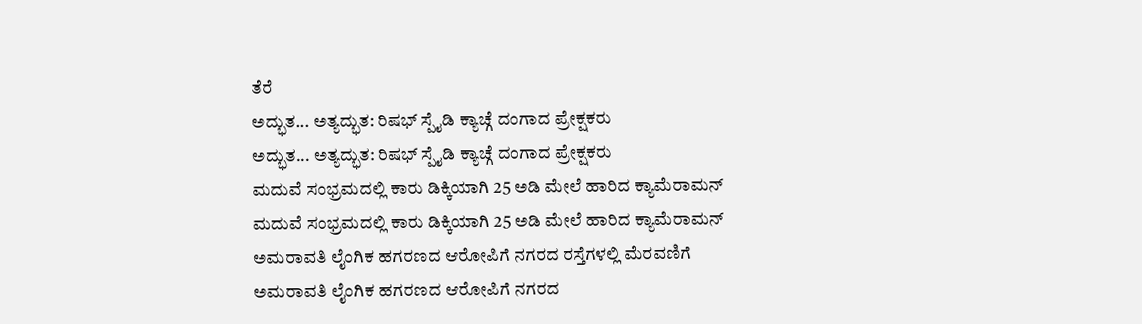ತೆರೆ
ಅದ್ಭುತ... ಅತ್ಯದ್ಭುತ: ರಿಷಭ್ ಸ್ಪೈಡಿ ಕ್ಯಾಚ್ಗೆ ದಂಗಾದ ಪ್ರೇಕ್ಷಕರು
ಅದ್ಭುತ... ಅತ್ಯದ್ಭುತ: ರಿಷಭ್ ಸ್ಪೈಡಿ ಕ್ಯಾಚ್ಗೆ ದಂಗಾದ ಪ್ರೇಕ್ಷಕರು
ಮದುವೆ ಸಂಭ್ರಮದಲ್ಲಿ ಕಾರು ಡಿಕ್ಕಿಯಾಗಿ 25 ಅಡಿ ಮೇಲೆ ಹಾರಿದ ಕ್ಯಾಮೆರಾಮನ್
ಮದುವೆ ಸಂಭ್ರಮದಲ್ಲಿ ಕಾರು ಡಿಕ್ಕಿಯಾಗಿ 25 ಅಡಿ ಮೇಲೆ ಹಾರಿದ ಕ್ಯಾಮೆರಾಮನ್
ಅಮರಾವತಿ ಲೈಂಗಿಕ ಹಗರಣದ ಆರೋಪಿಗೆ ನಗರದ ರಸ್ತೆಗಳಲ್ಲಿ ಮೆರವಣಿಗೆ
ಅಮರಾವತಿ ಲೈಂಗಿಕ ಹಗರಣದ ಆರೋಪಿಗೆ ನಗರದ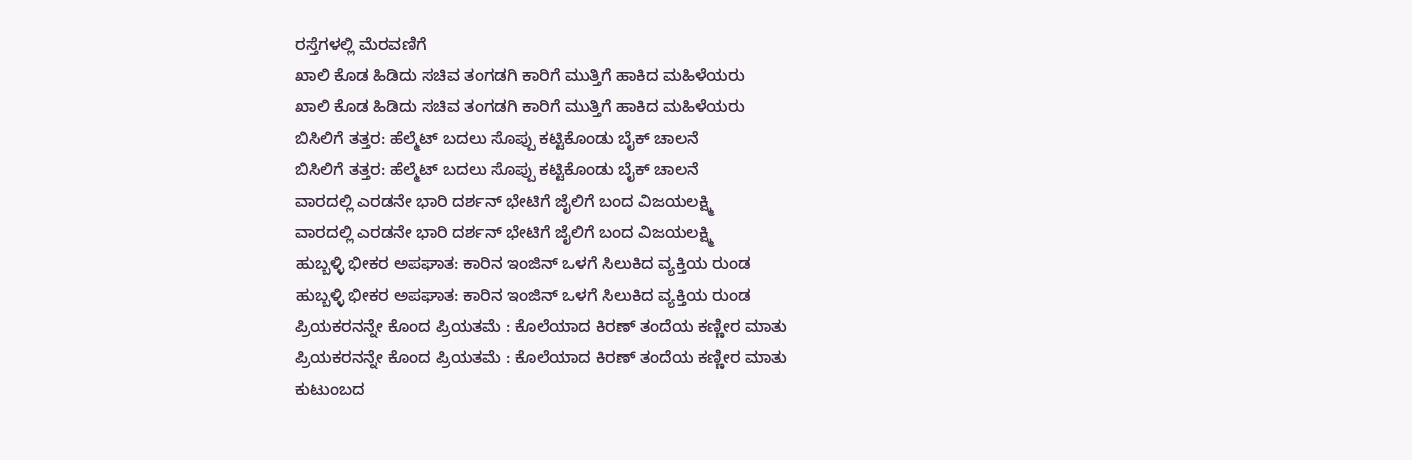ರಸ್ತೆಗಳಲ್ಲಿ ಮೆರವಣಿಗೆ
ಖಾಲಿ ಕೊಡ ಹಿಡಿದು ಸಚಿವ ತಂಗಡಗಿ ಕಾರಿಗೆ ಮುತ್ತಿಗೆ ಹಾಕಿದ ಮಹಿಳೆಯರು
ಖಾಲಿ ಕೊಡ ಹಿಡಿದು ಸಚಿವ ತಂಗಡಗಿ ಕಾರಿಗೆ ಮುತ್ತಿಗೆ ಹಾಕಿದ ಮಹಿಳೆಯರು
ಬಿಸಿಲಿಗೆ ತತ್ತರ: ಹೆಲ್ಮೆಟ್ ಬದಲು ಸೊಪ್ಪು ಕಟ್ಟಿಕೊಂಡು ಬೈಕ್ ಚಾಲನೆ
ಬಿಸಿಲಿಗೆ ತತ್ತರ: ಹೆಲ್ಮೆಟ್ ಬದಲು ಸೊಪ್ಪು ಕಟ್ಟಿಕೊಂಡು ಬೈಕ್ ಚಾಲನೆ
ವಾರದಲ್ಲಿ ಎರಡನೇ ಭಾರಿ ದರ್ಶನ್ ಭೇಟಿಗೆ ಜೈಲಿಗೆ ಬಂದ ವಿಜಯಲಕ್ಷ್ಮಿ
ವಾರದಲ್ಲಿ ಎರಡನೇ ಭಾರಿ ದರ್ಶನ್ ಭೇಟಿಗೆ ಜೈಲಿಗೆ ಬಂದ ವಿಜಯಲಕ್ಷ್ಮಿ
ಹುಬ್ಬಳ್ಳಿ ಭೀಕರ ಅಪಘಾತ: ಕಾರಿನ ಇಂಜಿನ್ ಒಳಗೆ ಸಿಲುಕಿದ ವ್ಯಕ್ತಿಯ ರುಂಡ
ಹುಬ್ಬಳ್ಳಿ ಭೀಕರ ಅಪಘಾತ: ಕಾರಿನ ಇಂಜಿನ್ ಒಳಗೆ ಸಿಲುಕಿದ ವ್ಯಕ್ತಿಯ ರುಂಡ
ಪ್ರಿಯಕರನನ್ನೇ ಕೊಂದ ಪ್ರಿಯತಮೆ : ಕೊಲೆಯಾದ ಕಿರಣ್ ತಂದೆಯ ಕಣ್ಣೀರ ಮಾತು
ಪ್ರಿಯಕರನನ್ನೇ ಕೊಂದ ಪ್ರಿಯತಮೆ : ಕೊಲೆಯಾದ ಕಿರಣ್ ತಂದೆಯ ಕಣ್ಣೀರ ಮಾತು
ಕುಟುಂಬದ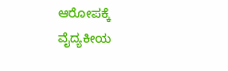ಆರೋಪಕ್ಕೆ ವೈದ್ಯಕೀಯ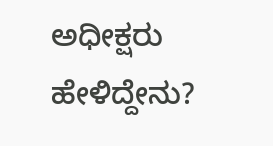ಅಧೀಕ್ಷರು ಹೇಳಿದ್ದೇನು?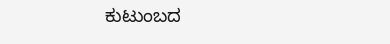ಕುಟುಂಬದ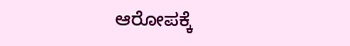ಆರೋಪಕ್ಕೆ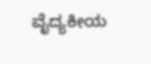ವೈದ್ಯಕೀಯ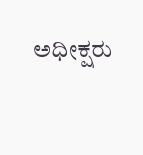ಅಧೀಕ್ಷರು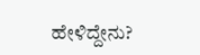ಹೇಳಿದ್ದೇನು?